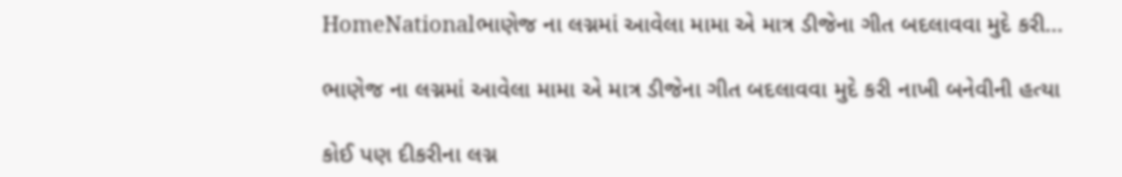HomeNationalભાણેજ ના લગ્નમાં આવેલા મામા એ માત્ર ડીજેના ગીત બદલાવવા મુદે કરી...

ભાણેજ ના લગ્નમાં આવેલા મામા એ માત્ર ડીજેના ગીત બદલાવવા મુદે કરી નાખી બનેવીની હત્યા

કોઈ પણ દીકરીના લગ્ન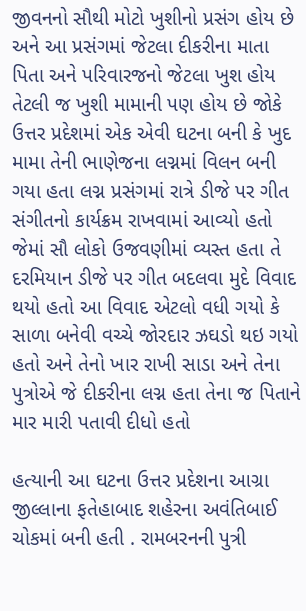જીવનનો સૌથી મોટો ખુશીનો પ્રસંગ હોય છે અને આ પ્રસંગમાં જેટલા દીકરીના માતા પિતા અને પરિવારજનો જેટલા ખુશ હોય તેટલી જ ખુશી મામાની પણ હોય છે જોકે ઉત્તર પ્રદેશમાં એક એવી ઘટના બની કે ખુદ મામા તેની ભાણેજના લગ્નમાં વિલન બની ગયા હતા લગ્ન પ્રસંગમાં રાત્રે ડીજે પર ગીત સંગીતનો કાર્યક્રમ રાખવામાં આવ્યો હતો જેમાં સૌ લોકો ઉજવણીમાં વ્યસ્ત હતા તે દરમિયાન ડીજે પર ગીત બદલવા મુદે વિવાદ થયો હતો આ વિવાદ એટલો વધી ગયો કે સાળા બનેવી વચ્ચે જોરદાર ઝઘડો થઇ ગયો હતો અને તેનો ખાર રાખી સાડા અને તેના પુત્રોએ જે દીકરીના લગ્ન હતા તેના જ પિતાને માર મારી પતાવી દીધો હતો

હત્યાની આ ઘટના ઉત્તર પ્રદેશના આગ્રા જીલ્લાના ફતેહાબાદ શહેરના અવંતિબાઈ ચોકમાં બની હતી . રામબરનની પુત્રી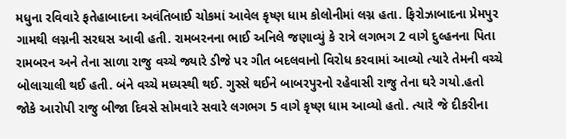મધુના રવિવારે ફતેહાબાદના અવંતિબાઈ ચોકમાં આવેલ કૃષ્ણ ધામ કોલોનીમાં લગ્ન હતા. ફિરોઝાબાદના પ્રેમપુર ગામથી લગ્નની સરઘસ આવી હતી. રામબરનના ભાઈ અનિલે જણાવ્યું કે રાત્રે લગભગ 2 વાગે દુલ્હનના પિતા રામબરન અને તેના સાળા રાજુ વચ્ચે જ્યારે ડીજે પર ગીત બદલવાનો વિરોધ કરવામાં આવ્યો ત્યારે તેમની વચ્ચે બોલાચાલી થઈ હતી. બંને વચ્ચે મધ્યસ્થી થઈ. ગુસ્સે થઈને બાબરપુરનો રહેવાસી રાજુ તેના ઘરે ગયો.હતો જોકે આરોપી રાજુ બીજા દિવસે સોમવારે સવારે લગભગ 5 વાગે કૃષ્ણ ધામ આવ્યો હતો. ત્યારે જે દીકરીના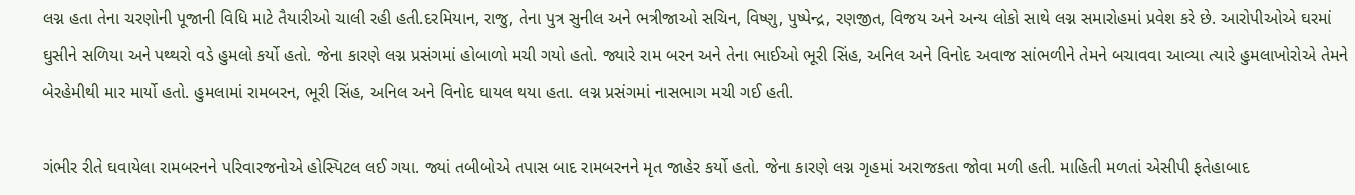લગ્ન હતા તેના ચરણોની પૂજાની વિધિ માટે તૈયારીઓ ચાલી રહી હતી.દરમિયાન, રાજુ, તેના પુત્ર સુનીલ અને ભત્રીજાઓ સચિન, વિષ્ણુ, પુષ્પેન્દ્ર, રણજીત, વિજય અને અન્ય લોકો સાથે લગ્ન સમારોહમાં પ્રવેશ કરે છે. આરોપીઓએ ઘરમાં ઘુસીને સળિયા અને પથ્થરો વડે હુમલો કર્યો હતો. જેના કારણે લગ્ન પ્રસંગમાં હોબાળો મચી ગયો હતો. જ્યારે રામ બરન અને તેના ભાઈઓ ભૂરી સિંહ, અનિલ અને વિનોદ અવાજ સાંભળીને તેમને બચાવવા આવ્યા ત્યારે હુમલાખોરોએ તેમને બેરહેમીથી માર માર્યો હતો. હુમલામાં રામબરન, ભૂરી સિંહ, અનિલ અને વિનોદ ઘાયલ થયા હતા. લગ્ન પ્રસંગમાં નાસભાગ મચી ગઈ હતી.

ગંભીર રીતે ઘવાયેલા રામબરનને પરિવારજનોએ હોસ્પિટલ લઈ ગયા. જ્યાં તબીબોએ તપાસ બાદ રામબરનને મૃત જાહેર કર્યો હતો. જેના કારણે લગ્ન ગૃહમાં અરાજકતા જોવા મળી હતી. માહિતી મળતાં એસીપી ફતેહાબાદ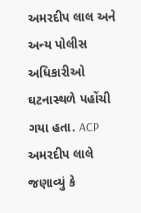અમરદીપ લાલ અને અન્ય પોલીસ અધિકારીઓ ઘટનાસ્થળે પહોંચી ગયા હતા. ACP અમરદીપ લાલે જણાવ્યું કે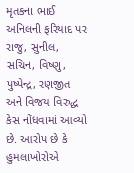મૃતકના ભાઈ અનિલની ફરિયાદ પર રાજુ, સુનીલ, સચિન, વિષ્ણુ, પુષ્પેન્દ્ર, રણજીત અને વિજય વિરુદ્ધ કેસ નોંધવામાં આવ્યો છે. આરોપ છે કે હુમલાખોરોએ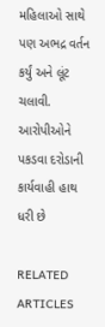મહિલાઓ સાથે પણ અભદ્ર વર્તન કર્યું અને લૂંટ ચલાવી. આરોપીઓને પકડવા દરોડાની કાર્યવાહી હાથ ધરી છે

RELATED ARTICLES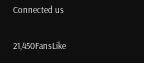Connected us

21,450FansLike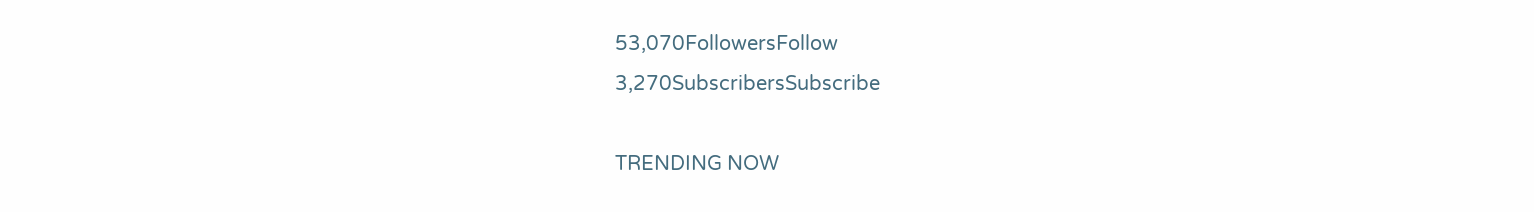53,070FollowersFollow
3,270SubscribersSubscribe

TRENDING NOW